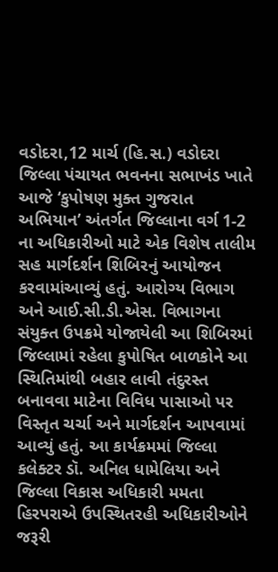વડોદરા,12 માર્ચ (હિ.સ.) વડોદરા જિલ્લા પંચાયત ભવનના સભાખંડ ખાતે આજે ‘કુપોષણ મુક્ત ગુજરાત અભિયાન’ અંતર્ગત જિલ્લાના વર્ગ 1-2 ના અધિકારીઓ માટે એક વિશેષ તાલીમ સહ માર્ગદર્શન શિબિરનું આયોજન કરવામાંઆવ્યું હતું. આરોગ્ય વિભાગ અને આઈ.સી.ડી.એસ. વિભાગના સંયુક્ત ઉપક્રમે યોજાયેલી આ શિબિરમાં જિલ્લામાં રહેલા કુપોષિત બાળકોને આ સ્થિતિમાંથી બહાર લાવી તંદુરસ્ત બનાવવા માટેના વિવિધ પાસાઓ પર વિસ્તૃત ચર્ચા અને માર્ગદર્શન આપવામાં આવ્યું હતું. આ કાર્યક્રમમાં જિલ્લા કલેક્ટર ડૉ. અનિલ ધામેલિયા અને જિલ્લા વિકાસ અધિકારી મમતા હિરપરાએ ઉપસ્થિતરહી અધિકારીઓને જરૂરી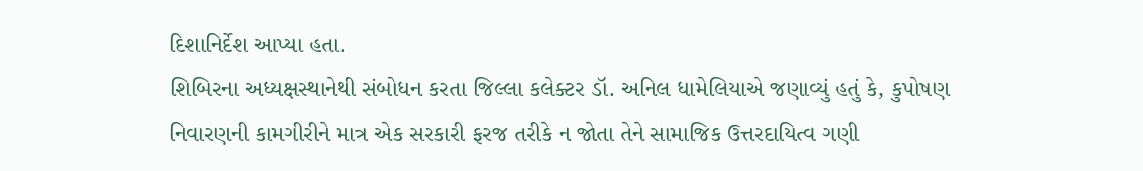દિશાનિર્દેશ આપ્યા હતા.
શિબિરના અધ્યક્ષસ્થાનેથી સંબોધન કરતા જિલ્લા કલેક્ટર ડૉ. અનિલ ધામેલિયાએ જણાવ્યું હતું કે, કુપોષણ નિવારણની કામગીરીને માત્ર એક સરકારી ફરજ તરીકે ન જોતા તેને સામાજિક ઉત્તરદાયિત્વ ગણી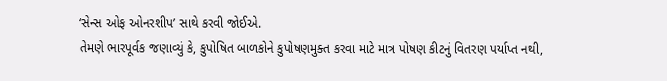‘સેન્સ ઓફ ઓનરશીપ’ સાથે કરવી જોઈએ.
તેમણે ભારપૂર્વક જણાવ્યું કે, કુપોષિત બાળકોને કુપોષણમુક્ત કરવા માટે માત્ર પોષણ કીટનું વિતરણ પર્યાપ્ત નથી,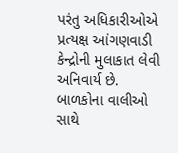પરંતુ અધિકારીઓએ પ્રત્યક્ષ આંગણવાડી કેન્દ્રોની મુલાકાત લેવી અનિવાર્ય છે. બાળકોના વાલીઓ સાથે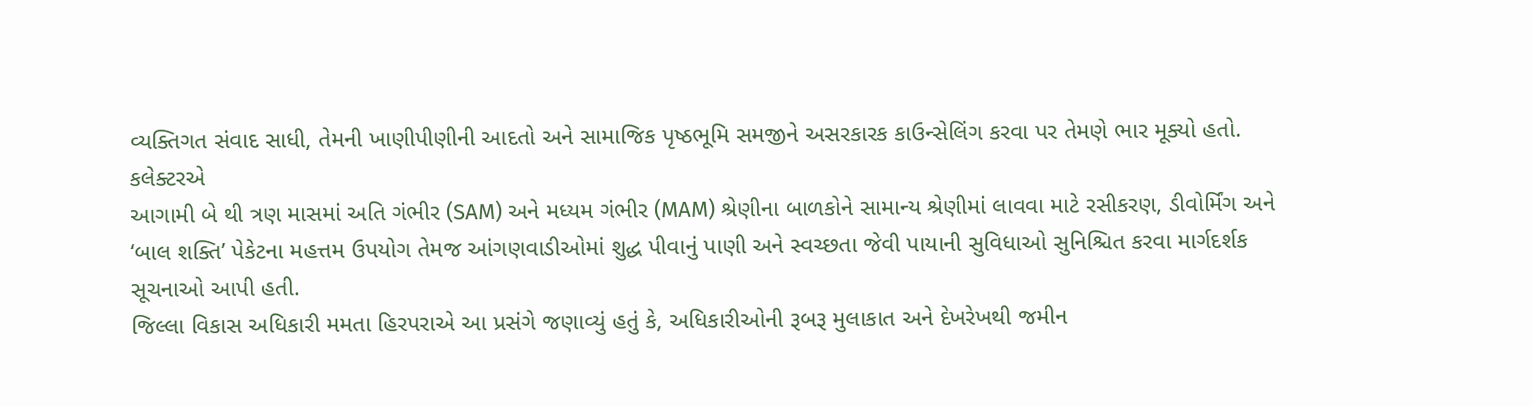વ્યક્તિગત સંવાદ સાધી, તેમની ખાણીપીણીની આદતો અને સામાજિક પૃષ્ઠભૂમિ સમજીને અસરકારક કાઉન્સેલિંગ કરવા પર તેમણે ભાર મૂક્યો હતો. કલેક્ટરએ
આગામી બે થી ત્રણ માસમાં અતિ ગંભીર (SAM) અને મધ્યમ ગંભીર (MAM) શ્રેણીના બાળકોને સામાન્ય શ્રેણીમાં લાવવા માટે રસીકરણ, ડીવોર્મિંગ અને ‘બાલ શક્તિ’ પેકેટના મહત્તમ ઉપયોગ તેમજ આંગણવાડીઓમાં શુદ્ધ પીવાનું પાણી અને સ્વચ્છતા જેવી પાયાની સુવિધાઓ સુનિશ્ચિત કરવા માર્ગદર્શક સૂચનાઓ આપી હતી.
જિલ્લા વિકાસ અધિકારી મમતા હિરપરાએ આ પ્રસંગે જણાવ્યું હતું કે, અધિકારીઓની રૂબરૂ મુલાકાત અને દેખરેખથી જમીન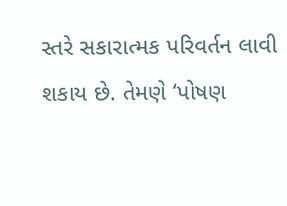સ્તરે સકારાત્મક પરિવર્તન લાવી શકાય છે. તેમણે ‘પોષણ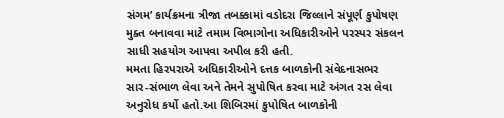સંગમ’ કાર્યક્રમના ત્રીજા તબક્કામાં વડોદરા જિલ્લાને સંપૂર્ણ કુપોષણ મુક્ત બનાવવા માટે તમામ વિભાગોના અધિકારીઓને પરસ્પર સંકલન સાધી સહયોગ આપવા અપીલ કરી હતી.
મમતા હિરપરાએ અધિકારીઓને દત્તક બાળકોની સંવેદનાસભર સાર-સંભાળ લેવા અને તેમને સુપોષિત કરવા માટે અંગત રસ લેવા અનુરોધ કર્યો હતો.આ શિબિરમાં કુપોષિત બાળકોની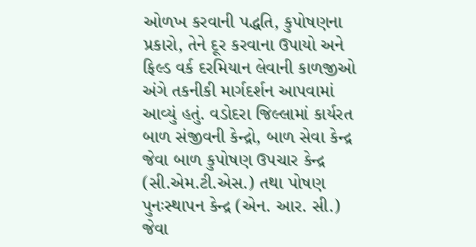ઓળખ કરવાની પદ્ધતિ, કુપોષણના પ્રકારો, તેને દૂર કરવાના ઉપાયો અને ફિલ્ડ વર્ક દરમિયાન લેવાની કાળજીઓ અંગે તકનીકી માર્ગદર્શન આપવામાં આવ્યું હતું. વડોદરા જિલ્લામાં કાર્યરત બાળ સંજીવની કેન્દ્રો, બાળ સેવા કેન્દ્ર જેવા બાળ કુપોષણ ઉપચાર કેન્દ્ર (સી.એમ.ટી.એસ.) તથા પોષણ પુનઃસ્થાપન કેન્દ્ર (એન. આર. સી.) જેવા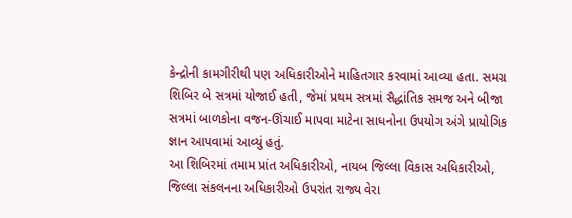કેન્દ્રોની કામગીરીથી પણ અધિકારીઓને માહિતગાર કરવામાં આવ્યા હતા. સમગ્ર શિબિર બે સત્રમાં યોજાઈ હતી, જેમાં પ્રથમ સત્રમાં સૈદ્ધાંતિક સમજ અને બીજા સત્રમાં બાળકોના વજન-ઊંચાઈ માપવા માટેના સાધનોના ઉપયોગ અંગે પ્રાયોગિક જ્ઞાન આપવામાં આવ્યું હતું.
આ શિબિરમાં તમામ પ્રાંત અધિકારીઓ, નાયબ જિલ્લા વિકાસ અધિકારીઓ, જિલ્લા સંકલનના અધિકારીઓ ઉપરાંત રાજ્ય વેરા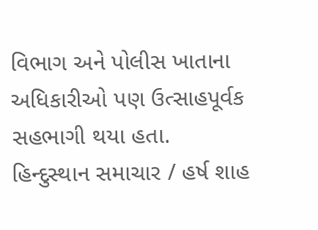વિભાગ અને પોલીસ ખાતાના અધિકારીઓ પણ ઉત્સાહપૂર્વક સહભાગી થયા હતા.
હિન્દુસ્થાન સમાચાર / હર્ષ શાહ